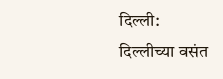दिल्ली: दिल्लीच्या वसंत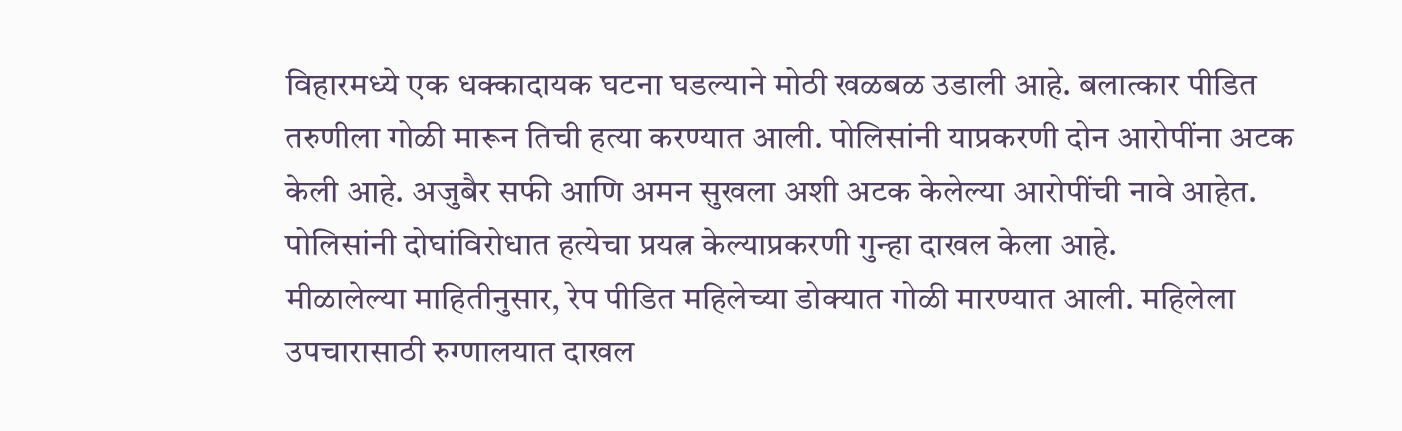विहारमध्ये एक धक्कादायक घटना घडल्याने मोठी खळबळ उडाली आहे. बलात्कार पीडित तरुणीला गोळी मारून तिची हत्या करण्यात आली. पोलिसांनी याप्रकरणी दोन आरोपींना अटक केली आहे. अजुबैर सफी आणि अमन सुखला अशी अटक केलेल्या आरोपींची नावे आहेत. पोलिसांनी दोघांविरोधात हत्येचा प्रयत्न केल्याप्रकरणी गुन्हा दाखल केला आहे.
मीळालेल्या माहितीनुसार, रेप पीडित महिलेच्या डोक्यात गोळी मारण्यात आली. महिलेला उपचारासाठी रुग्णालयात दाखल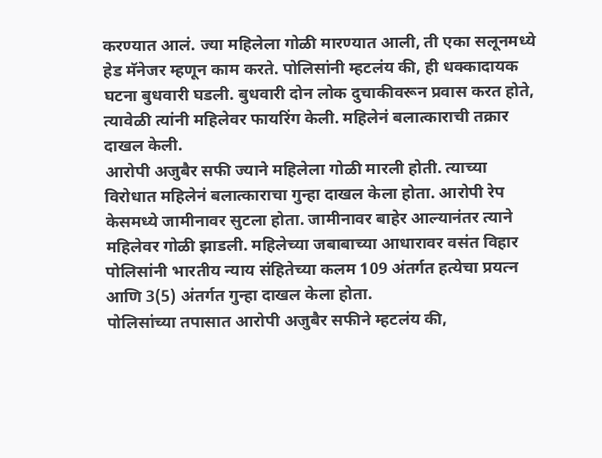करण्यात आलं. ज्या महिलेला गोळी मारण्यात आली, ती एका सलूनमध्ये हेड मॅनेजर म्हणून काम करते. पोलिसांनी म्हटलंय की, ही धक्कादायक घटना बुधवारी घडली. बुधवारी दोन लोक दुचाकीवरून प्रवास करत होते, त्यावेळी त्यांनी महिलेवर फायरिंग केली. महिलेनं बलात्काराची तक्रार दाखल केली.
आरोपी अजुबैर सफी ज्याने महिलेला गोळी मारली होती. त्याच्या विरोधात महिलेनं बलात्काराचा गुन्हा दाखल केला होता. आरोपी रेप केसमध्ये जामीनावर सुटला होता. जामीनावर बाहेर आल्यानंतर त्याने महिलेवर गोळी झाडली. महिलेच्या जबाबाच्या आधारावर वसंत विहार पोलिसांनी भारतीय न्याय संहितेच्या कलम 109 अंतर्गत हत्येचा प्रयत्न आणि 3(5) अंतर्गत गुन्हा दाखल केला होता.
पोलिसांच्या तपासात आरोपी अजुबैर सफीने म्हटलंय की,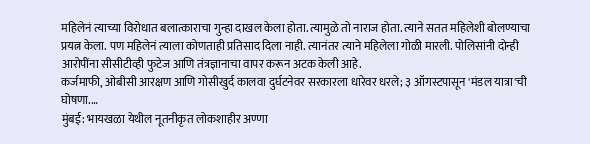महिलेनं त्याच्या विरोधात बलात्काराचा गुन्हा दाखल केला होता. त्यामुळे तो नाराज होता. त्याने सतत महिलेशी बोलण्याचा प्रयत्न केला. पण महिलेनं त्याला कोणताही प्रतिसाद दिला नाही. त्यानंतर त्याने महिलेला गोळी मारली. पोलिसांनी दोन्ही आरोपींना सीसीटीव्ही फुटेज आणि तंत्रज्ञानाचा वापर करून अटक केली आहे.
कर्जमाफी, ओबीसी आरक्षण आणि गोसीखुर्द कालवा दुर्घटनेवर सरकारला धारेवर धरले; ३ ऑगस्टपासून 'मंडल यात्रा'ची घोषणा.…
मुंबई: भायखळा येथील नूतनीकृत लोकशाहीर अण्णा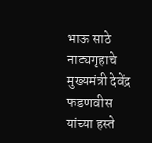भाऊ साठे नाट्यगृहाचे मुख्यमंत्री देवेंद्र फडणवीस यांच्या हस्ते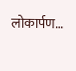लोकार्पण…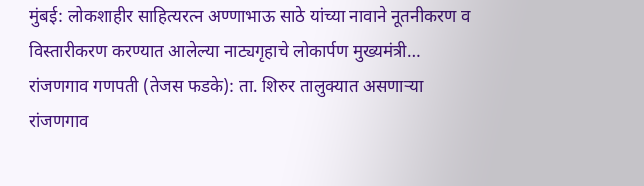मुंबई: लोकशाहीर साहित्यरत्न अण्णाभाऊ साठे यांच्या नावाने नूतनीकरण व विस्तारीकरण करण्यात आलेल्या नाट्यगृहाचे लोकार्पण मुख्यमंत्री…
रांजणगाव गणपती (तेजस फडके): ता. शिरुर तालुक्यात असणाऱ्या रांजणगाव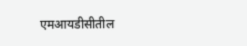एमआयडीसीतील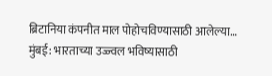ब्रिटानिया कंपनीत माल पोहोचविण्यासाठी आलेल्या…
मुंबई: भारताच्या उज्ज्वल भविष्यासाठी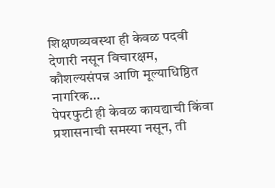शिक्षणव्यवस्था ही केवळ पदवी देणारी नसून विचारक्षम, कौशल्यसंपन्न आणि मूल्याधिष्ठित नागरिक…
पेपरफुटी ही केवळ कायद्याची किंवा प्रशासनाची समस्या नसून, ती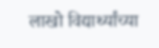लाखो विद्यार्थ्यांच्या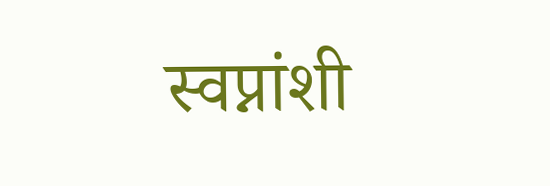स्वप्नांशी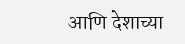आणि देशाच्या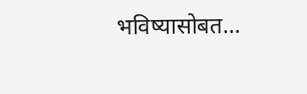भविष्यासोबत…